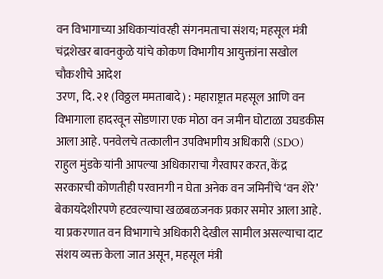वन विभागाच्या अधिकाऱ्यांवरही संगनमताचा संशय; महसूल मंत्री चंद्रशेखर बावनकुळे यांचे कोकण विभागीय आयुक्तांना सखोल चौकशीचे आदेश
उरण, दि. २१ (विठ्ठल ममताबादे) : महाराष्ट्रात महसूल आणि वन विभागाला हादरवून सोडणारा एक मोठा वन जमीन घोटाळा उघडकीस आला आहे. पनवेलचे तत्कालीन उपविभागीय अधिकारी (SDO) राहुल मुंडके यांनी आपल्या अधिकाराचा गैरवापर करत, केंद्र सरकारची कोणतीही परवानगी न घेता अनेक वन जमिनींचे ‘वन शेरे’ बेकायदेशीरपणे हटवल्याचा खळबळजनक प्रकार समोर आला आहे. या प्रकरणात वन विभागाचे अधिकारी देखील सामील असल्याचा दाट संशय व्यक्त केला जात असून, महसूल मंत्री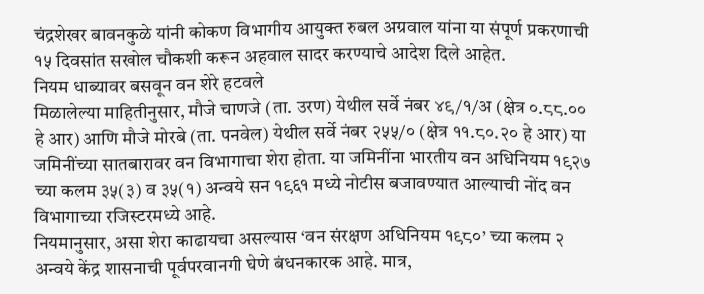चंद्रशेखर बावनकुळे यांनी कोकण विभागीय आयुक्त रुबल अग्रवाल यांना या संपूर्ण प्रकरणाची १५ दिवसांत सखोल चौकशी करून अहवाल सादर करण्याचे आदेश दिले आहेत.
नियम धाब्यावर बसवून वन शेरे हटवले
मिळालेल्या माहितीनुसार, मौजे चाणजे (ता. उरण) येथील सर्वे नंबर ४९/१/अ (क्षेत्र ०.८८.०० हे आर) आणि मौजे मोरबे (ता. पनवेल) येथील सर्वे नंबर २५५/० (क्षेत्र ११.८०.२० हे आर) या जमिनींच्या सातबारावर वन विभागाचा शेरा होता. या जमिनींना भारतीय वन अधिनियम १९२७ च्या कलम ३५(३) व ३५(१) अन्वये सन १९६१ मध्ये नोटीस बजावण्यात आल्याची नोंद वन विभागाच्या रजिस्टरमध्ये आहे.
नियमानुसार, असा शेरा काढायचा असल्यास ‘वन संरक्षण अधिनियम १९८०’ च्या कलम २ अन्वये केंद्र शासनाची पूर्वपरवानगी घेणे बंधनकारक आहे. मात्र,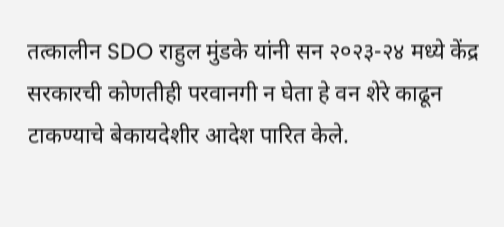तत्कालीन SDO राहुल मुंडके यांनी सन २०२३-२४ मध्ये केंद्र सरकारची कोणतीही परवानगी न घेता हे वन शेरे काढून टाकण्याचे बेकायदेशीर आदेश पारित केले.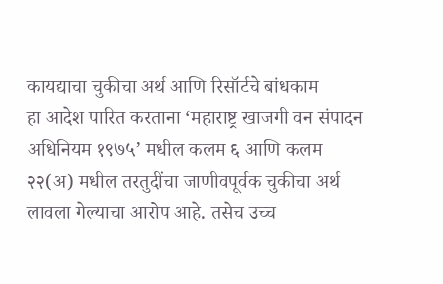कायद्याचा चुकीचा अर्थ आणि रिसॉर्टचे बांधकाम
हा आदेश पारित करताना ‘महाराष्ट्र खाजगी वन संपादन अधिनियम १९७५’ मधील कलम ६ आणि कलम २२(अ) मधील तरतुदींचा जाणीवपूर्वक चुकीचा अर्थ लावला गेल्याचा आरोप आहे. तसेच उच्च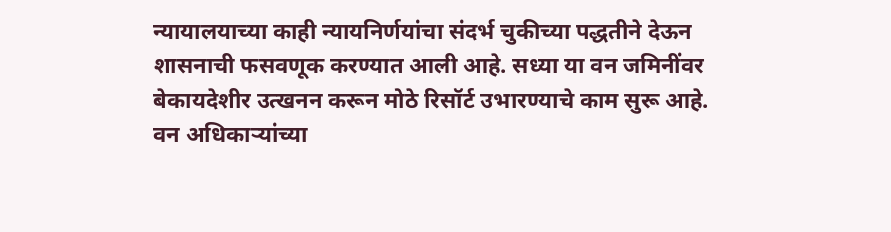न्यायालयाच्या काही न्यायनिर्णयांचा संदर्भ चुकीच्या पद्धतीने देऊन शासनाची फसवणूक करण्यात आली आहे. सध्या या वन जमिनींवर बेकायदेशीर उत्खनन करून मोठे रिसॉर्ट उभारण्याचे काम सुरू आहे.
वन अधिकाऱ्यांच्या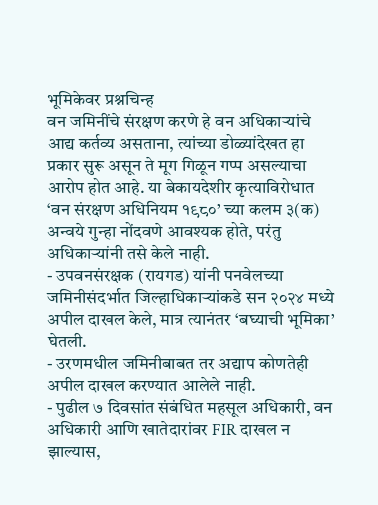भूमिकेवर प्रश्नचिन्ह
वन जमिनींचे संरक्षण करणे हे वन अधिकाऱ्यांचे आद्य कर्तव्य असताना, त्यांच्या डोळ्यांदेखत हा प्रकार सुरू असून ते मूग गिळून गप्प असल्याचा आरोप होत आहे. या बेकायदेशीर कृत्याविरोधात ‘वन संरक्षण अधिनियम १९८०’ च्या कलम ३(क) अन्वये गुन्हा नोंदवणे आवश्यक होते, परंतु अधिकाऱ्यांनी तसे केले नाही.
- उपवनसंरक्षक (रायगड) यांनी पनवेलच्या जमिनीसंदर्भात जिल्हाधिकाऱ्यांकडे सन २०२४ मध्ये अपील दाखल केले, मात्र त्यानंतर ‘बघ्याची भूमिका’ घेतली.
- उरणमधील जमिनीबाबत तर अद्याप कोणतेही अपील दाखल करण्यात आलेले नाही.
- पुढील ७ दिवसांत संबंधित महसूल अधिकारी, वन अधिकारी आणि खातेदारांवर FIR दाखल न झाल्यास,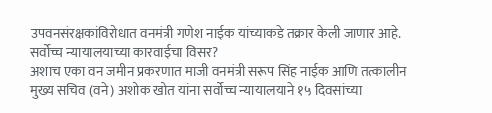उपवनसंरक्षकांविरोधात वनमंत्री गणेश नाईक यांच्याकडे तक्रार केली जाणार आहे.
सर्वोच्च न्यायालयाच्या कारवाईचा विसर?
अशाच एका वन जमीन प्रकरणात माजी वनमंत्री सरूप सिंह नाईक आणि तत्कालीन मुख्य सचिव (वने) अशोक खोत यांना सर्वोच्च न्यायालयाने १५ दिवसांच्या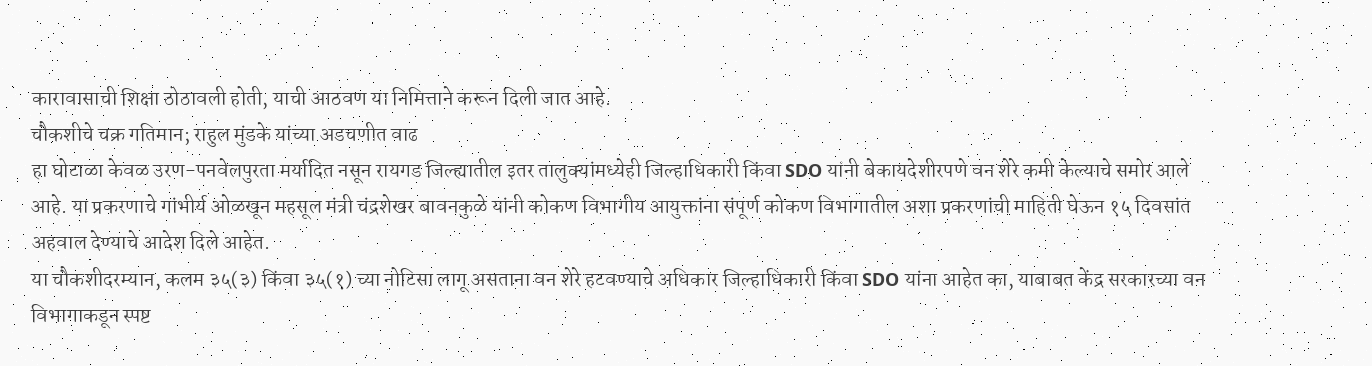कारावासाची शिक्षा ठोठावली होती, याची आठवण या निमित्ताने करून दिली जात आहे.
चौकशीचे चक्र गतिमान; राहुल मुंडके यांच्या अडचणीत वाढ
हा घोटाळा केवळ उरण-पनवेलपुरता मर्यादित नसून रायगड जिल्ह्यातील इतर तालुक्यांमध्येही जिल्हाधिकारी किंवा SDO यांनी बेकायदेशीरपणे वन शेरे कमी केल्याचे समोर आले आहे. या प्रकरणाचे गांभीर्य ओळखून महसूल मंत्री चंद्रशेखर बावनकुळे यांनी कोकण विभागीय आयुक्तांना संपूर्ण कोकण विभागातील अशा प्रकरणांची माहिती घेऊन १५ दिवसांत अहवाल देण्याचे आदेश दिले आहेत.
या चौकशीदरम्यान, कलम ३५(३) किंवा ३५(१) च्या नोटिसा लागू असताना वन शेरे हटवण्याचे अधिकार जिल्हाधिकारी किंवा SDO यांना आहेत का, याबाबत केंद्र सरकारच्या वन विभागाकडून स्पष्ट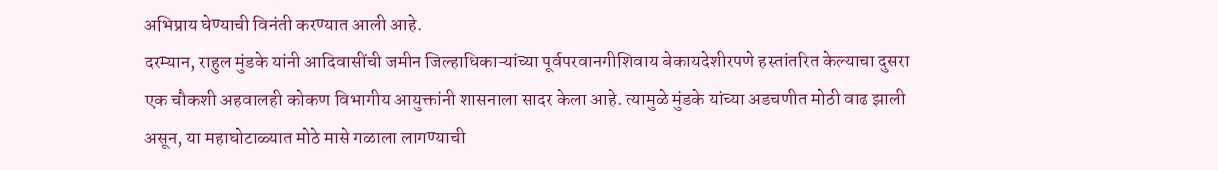अभिप्राय घेण्याची विनंती करण्यात आली आहे.
दरम्यान, राहुल मुंडके यांनी आदिवासींची जमीन जिल्हाधिकाऱ्यांच्या पूर्वपरवानगीशिवाय बेकायदेशीरपणे हस्तांतरित केल्याचा दुसरा एक चौकशी अहवालही कोकण विभागीय आयुक्तांनी शासनाला सादर केला आहे. त्यामुळे मुंडके यांच्या अडचणीत मोठी वाढ झाली असून, या महाघोटाळ्यात मोठे मासे गळाला लागण्याची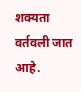शक्यता वर्तवली जात आहे.